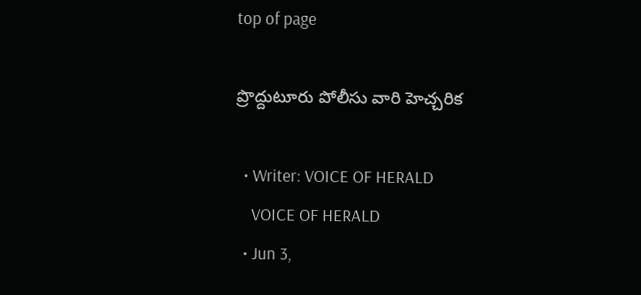top of page

ప్రొద్దుటూరు పోలీసు వారి హెచ్చరిక

  • Writer: VOICE OF HERALD
    VOICE OF HERALD
  • Jun 3,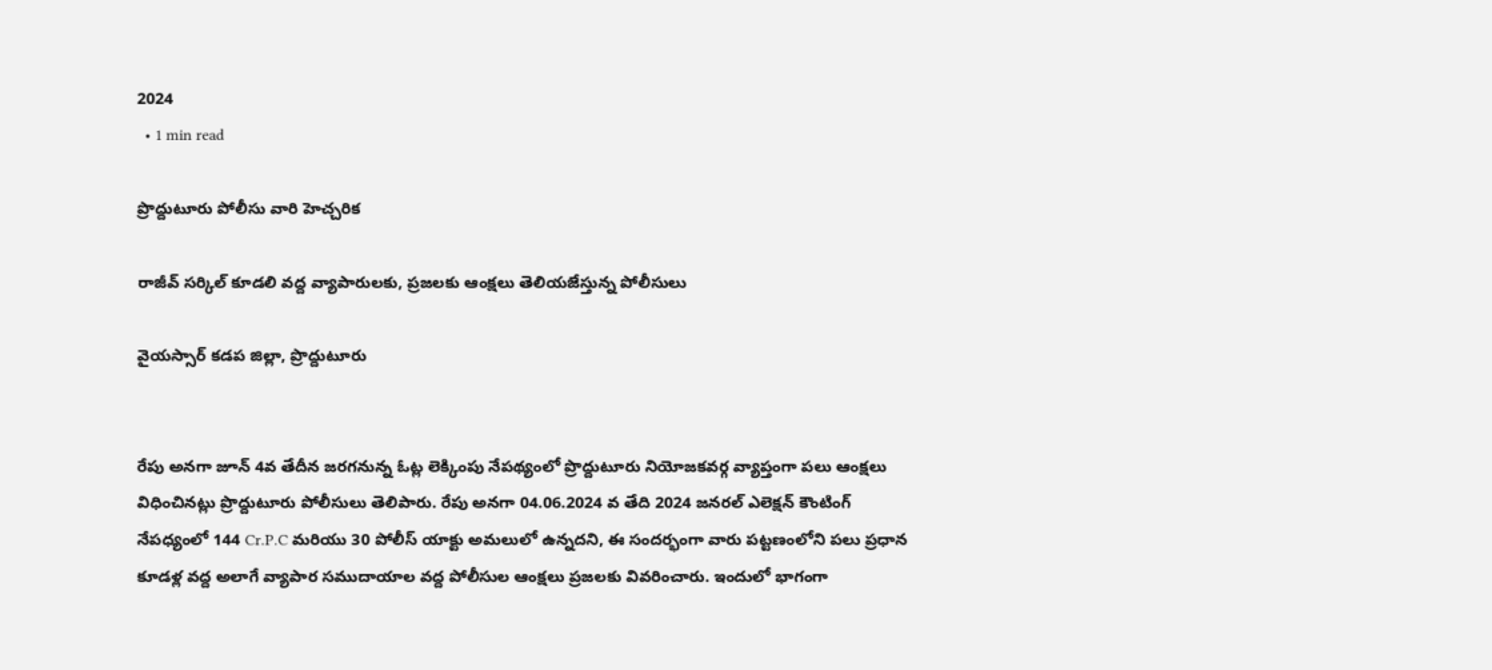2024
  • 1 min read

ప్రొద్దుటూరు పోలీసు వారి హెచ్చరిక

రాజీవ్ సర్కిల్ కూడలి వద్ద వ్యాపారులకు, ప్రజలకు ఆంక్షలు తెలియజేస్తున్న పోలీసులు

వైయస్సార్ కడప జిల్లా, ప్రొద్దుటూరు


రేపు అనగా జూన్ 4వ తేదీన జరగనున్న ఓట్ల లెక్కింపు నేపథ్యంలో ప్రొద్దుటూరు నియోజకవర్గ వ్యాప్తంగా పలు ఆంక్షలు విధించినట్లు ప్రొద్దుటూరు పోలీసులు తెలిపారు. రేపు అనగా 04.06.2024 వ తేది 2024 జనరల్ ఎలెక్షన్ కౌంటింగ్ నేపధ్యంలో 144 Cr.P.C మరియు 30 పోలీస్ యాక్టు అమలులో ఉన్నదని, ఈ సందర్భంగా వారు పట్టణంలోని పలు ప్రధాన కూడళ్ల వద్ద అలాగే వ్యాపార సముదాయాల వద్ద పోలీసుల ఆంక్షలు ప్రజలకు వివరించారు. ఇందులో భాగంగా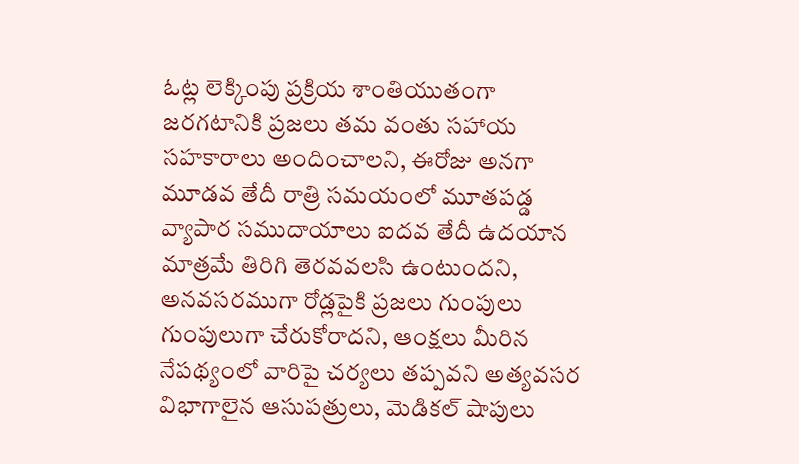ఓట్ల లెక్కింపు ప్రక్రియ శాంతియుతంగా జరగటానికి ప్రజలు తమ వంతు సహాయ సహకారాలు అందించాలని, ఈరోజు అనగా మూడవ తేదీ రాత్రి సమయంలో మూతపడ్డ వ్యాపార సముదాయాలు ఐదవ తేదీ ఉదయాన మాత్రమే తిరిగి తెరవవలసి ఉంటుందని, అనవసరముగా రోడ్లపైకి ప్రజలు గుంపులు గుంపులుగా చేరుకోరాదని, ఆంక్షలు మీరిన నేపథ్యంలో వారిపై చర్యలు తప్పవని అత్యవసర విభాగాలైన ఆసుపత్రులు, మెడికల్ షాపులు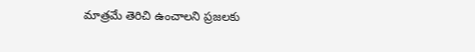మాత్రమే తెరిచి ఉంచాలని ప్రజలకు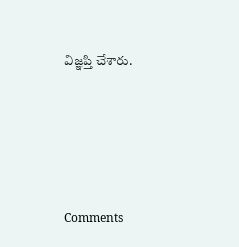విజ్ఞప్తి చేశారు.





Comments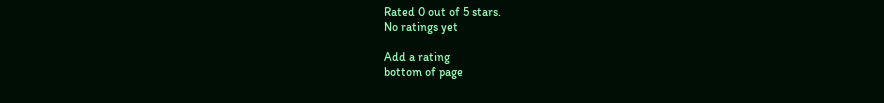Rated 0 out of 5 stars.
No ratings yet

Add a rating
bottom of page